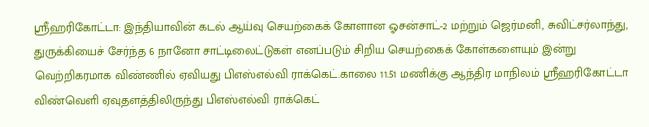ஸ்ரீஹரிகோட்டா: இந்தியாவின் கடல் ஆய்வு செயற்கைக் கோளான ஓசன்சாட்-2 மற்றும் ஜெர்மனி, சுவிட்சர்லாந்து, துருக்கியைச் சேர்ந்த 6 நானோ சாட்டிலைட்டுகள் எனப்படும் சிறிய செயற்கைக் கோள்களையும் இன்று வெற்றிகரமாக விண்ணில் ஏவியது பிஎஸ்எல்வி ராக்கெட்.காலை 11.51 மணிக்கு ஆந்திர மாநிலம் ஸ்ரீஹரிகோட்டா விண்வெளி ஏவுதளத்திலிருந்து பிஎஸ்எல்வி ராக்கெட்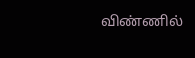விண்ணில்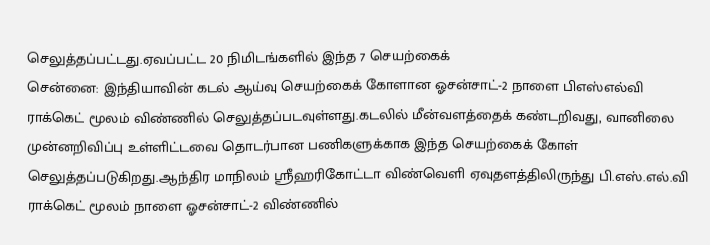செலுத்தப்பட்டது.ஏவப்பட்ட 20 நிமிடங்களில் இந்த 7 செயற்கைக்
சென்னை: இந்தியாவின் கடல் ஆய்வு செயற்கைக் கோளான ஓசன்சாட்-2 நாளை பிஎஸ்எல்வி ராக்கெட் மூலம் விண்ணில் செலுத்தப்படவுள்ளது.கடலில் மீன்வளத்தைக் கண்டறிவது, வானிலை முன்னறிவிப்பு உள்ளிட்டவை தொடர்பான பணிகளுக்காக இந்த செயற்கைக் கோள் செலுத்தப்படுகிறது.ஆந்திர மாநிலம் ஸ்ரீஹரிகோட்டா விண்வெளி ஏவுதளத்திலிருந்து பி.எஸ்.எல்.வி ராக்கெட் மூலம் நாளை ஓசன்சாட்-2 விண்ணில்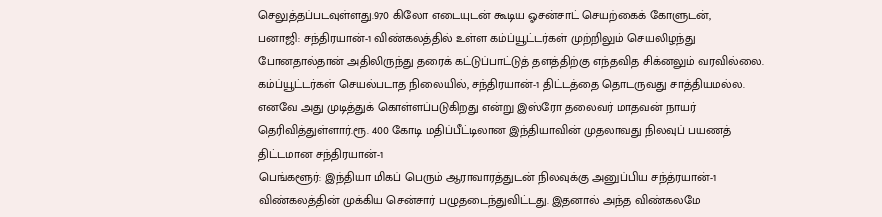செலுத்தப்படவுள்ளது.970 கிலோ எடையுடன் கூடிய ஓசன்சாட் செயற்கைக் கோளுடன்,
பனாஜி: சந்திரயான்-1 விண்கலத்தில் உள்ள கம்ப்யூட்டர்கள் முற்றிலும் செயலிழந்து போனதால்தான் அதிலிருந்து தரைக் கட்டுப்பாட்டுத் தளத்திற்கு எந்தவித சிக்னலும் வரவில்லை. கம்ப்யூட்டர்கள் செயல்படாத நிலையில், சந்திரயான்-1 திட்டத்தை தொடருவது சாத்தியமல்ல. எனவே அது முடித்துக் கொள்ளப்படுகிறது என்று இஸ்ரோ தலைவர் மாதவன் நாயர் தெரிவித்துள்ளார்.ரூ. 400 கோடி மதிப்பீட்டிலான இந்தியாவின் முதலாவது நிலவுப் பயணத் திட்டமான சந்திரயான்-1
பெங்களூர்: இந்தியா மிகப் பெரும் ஆராவாரத்துடன் நிலவுக்கு அனுப்பிய சந்த்ரயான்-1 விண்கலத்தின் முக்கிய சென்சார் பழுதடைந்துவிட்டது. இதனால் அந்த விண்கலமே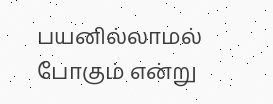பயனில்லாமல் போகும் என்று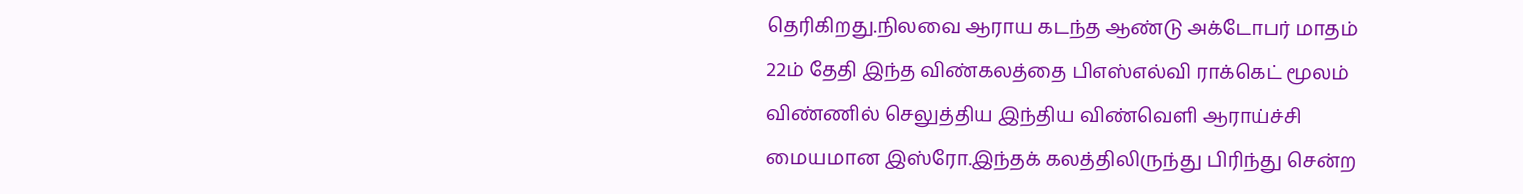தெரிகிறது.நிலவை ஆராய கடந்த ஆண்டு அக்டோபர் மாதம் 22ம் தேதி இந்த விண்கலத்தை பிஎஸ்எல்வி ராக்கெட் மூலம் விண்ணில் செலுத்திய இந்திய விண்வெளி ஆராய்ச்சி மையமான இஸ்ரோ.இந்தக் கலத்திலிருந்து பிரிந்து சென்ற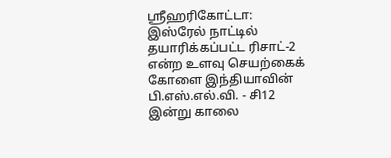ஸ்ரீஹரிகோட்டா: இஸ்ரேல் நாட்டில் தயாரிக்கப்பட்ட ரிசாட்-2 என்ற உளவு செயற்கைக் கோளை இந்தியாவின் பி.எஸ்.எல்.வி. - சி12 இன்று காலை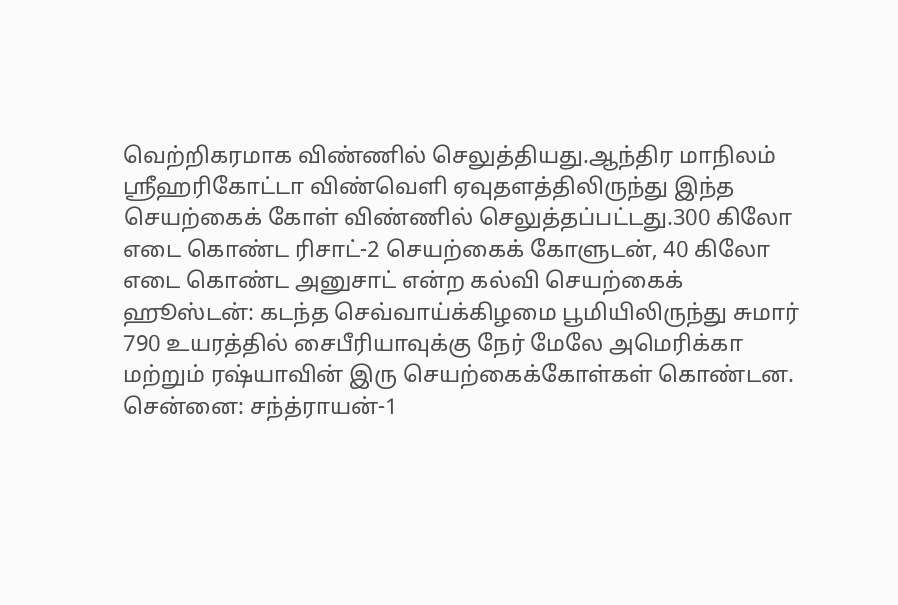வெற்றிகரமாக விண்ணில் செலுத்தியது.ஆந்திர மாநிலம் ஸ்ரீஹரிகோட்டா விண்வெளி ஏவுதளத்திலிருந்து இந்த செயற்கைக் கோள் விண்ணில் செலுத்தப்பட்டது.300 கிலோ எடை கொண்ட ரிசாட்-2 செயற்கைக் கோளுடன், 40 கிலோ எடை கொண்ட அனுசாட் என்ற கல்வி செயற்கைக்
ஹூஸ்டன்: கடந்த செவ்வாய்க்கிழமை பூமியிலிருந்து சுமார் 790 உயரத்தில் சைபீரியாவுக்கு நேர் மேலே அமெரிக்கா மற்றும் ரஷ்யாவின் இரு செயற்கைக்கோள்கள் கொண்டன.
சென்னை: சந்த்ராயன்-1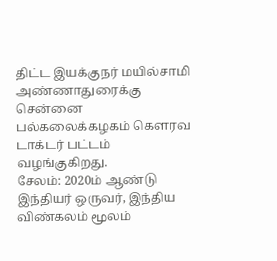திட்ட இயக்குநர் மயில்சாமி அண்ணாதுரைக்கு சென்னை பல்கலைக்கழகம் கெளரவ டாக்டர் பட்டம் வழங்குகிறது.
சேலம்: 2020ம் ஆண்டு இந்தியர் ஒருவர், இந்திய விண்கலம் மூலம்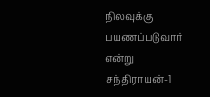நிலவுக்கு பயணப்படுவார் என்று சந்திராயன்-1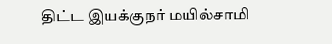திட்ட இயக்குநர் மயில்சாமி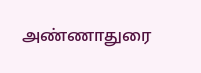அண்ணாதுரை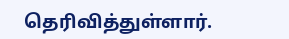தெரிவித்துள்ளார்.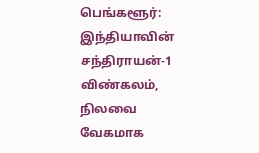பெங்களூர்: இந்தியாவின் சந்திராயன்-1 விண்கலம், நிலவை வேகமாக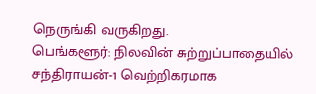நெருங்கி வருகிறது.
பெங்களூர்: நிலவின் சுற்றுப்பாதையில் சந்திராயன்-1 வெற்றிகரமாக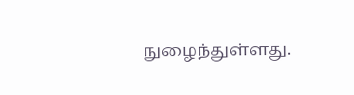நுழைந்துள்ளது.